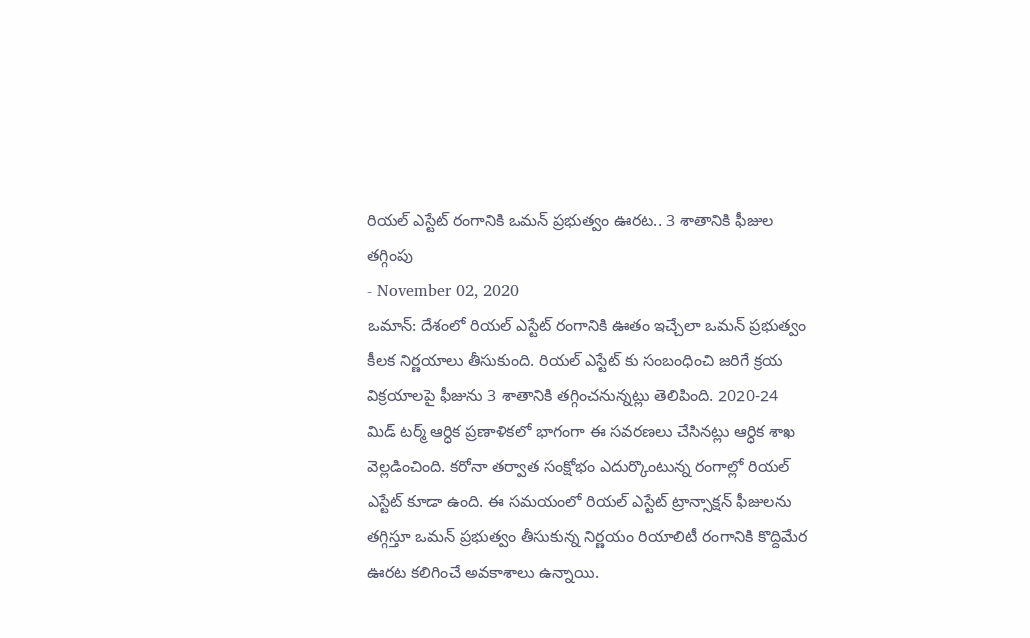రియల్ ఎస్టేట్ రంగానికి ఒమన్ ప్రభుత్వం ఊరట.. 3 శాతానికి ఫీజుల తగ్గింపు
- November 02, 2020
ఒమాన్: దేశంలో రియల్ ఎస్టేట్ రంగానికి ఊతం ఇచ్చేలా ఒమన్ ప్రభుత్వం కీలక నిర్ణయాలు తీసుకుంది. రియల్ ఎస్టేట్ కు సంబంధించి జరిగే క్రయ విక్రయాలపై ఫీజును 3 శాతానికి తగ్గించనున్నట్లు తెలిపింది. 2020-24 మిడ్ టర్మ్ ఆర్ధిక ప్రణాళికలో భాగంగా ఈ సవరణలు చేసినట్లు ఆర్ధిక శాఖ వెల్లడించింది. కరోనా తర్వాత సంక్షోభం ఎదుర్కొంటున్న రంగాల్లో రియల్ ఎస్టేట్ కూడా ఉంది. ఈ సమయంలో రియల్ ఎస్టేట్ ట్రాన్సాక్షన్ ఫీజులను తగ్గిస్తూ ఒమన్ ప్రభుత్వం తీసుకున్న నిర్ణయం రియాలిటీ రంగానికి కొద్దిమేర ఊరట కలిగించే అవకాశాలు ఉన్నాయి.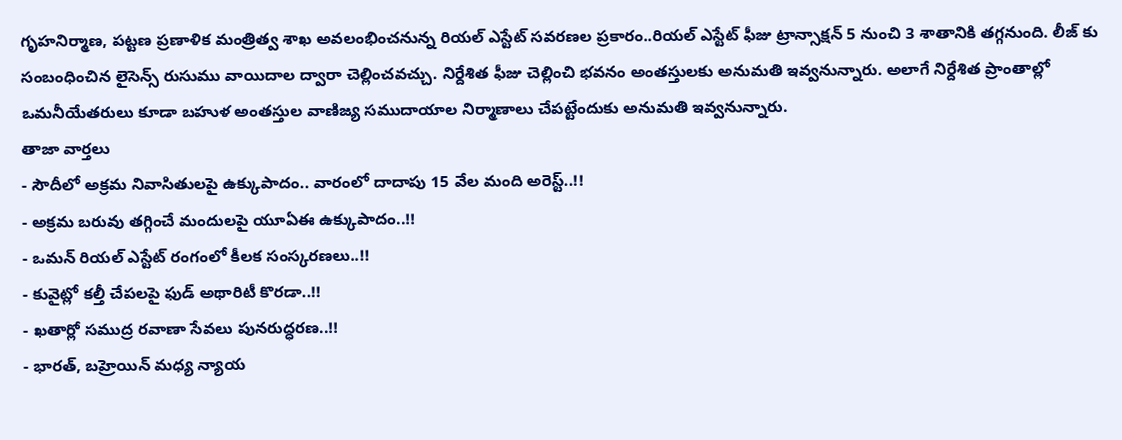గృహనిర్మాణ, పట్టణ ప్రణాళిక మంత్రిత్వ శాఖ అవలంభించనున్న రియల్ ఎస్టేట్ సవరణల ప్రకారం..రియల్ ఎస్టేట్ ఫీజు ట్రాన్సాక్షన్ 5 నుంచి 3 శాతానికి తగ్గనుంది. లీజ్ కు సంబంధించిన లైసెన్స్ రుసుము వాయిదాల ద్వారా చెల్లించవచ్చు. నిర్దేశిత ఫీజు చెల్లించి భవనం అంతస్తులకు అనుమతి ఇవ్వనున్నారు. అలాగే నిర్దేశిత ప్రాంతాల్లో ఒమనీయేతరులు కూడా బహుళ అంతస్తుల వాణిజ్య సముదాయాల నిర్మాణాలు చేపట్టేందుకు అనుమతి ఇవ్వనున్నారు.
తాజా వార్తలు
- సౌదీలో అక్రమ నివాసితులపై ఉక్కుపాదం.. వారంలో దాదాపు 15 వేల మంది అరెస్ట్..!!
- అక్రమ బరువు తగ్గించే మందులపై యూఏఈ ఉక్కుపాదం..!!
- ఒమన్ రియల్ ఎస్టేట్ రంగంలో కీలక సంస్కరణలు..!!
- కువైట్లో కల్తీ చేపలపై ఫుడ్ అథారిటీ కొరడా..!!
- ఖతార్లో సముద్ర రవాణా సేవలు పునరుద్ధరణ..!!
- భారత్, బహ్రెయిన్ మధ్య న్యాయ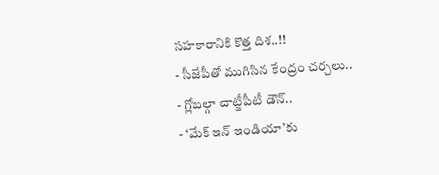సహకారానికి కొత్త దిశ..!!
- సీజేపీతో ముగిసిన కేంద్రం చర్చలు..
- గ్లోబల్గా చాట్జీపీటీ డౌన్..
- ‘మేక్ ఇన్ ఇండియా’కు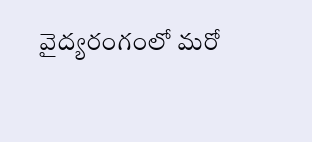వైద్యరంగంలో మరో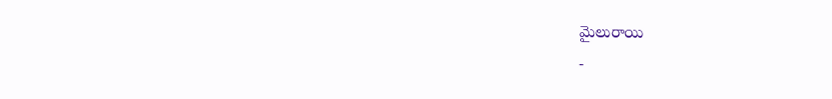మైలురాయి
-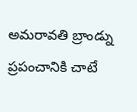అమరావతి బ్రాండ్ను ప్రపంచానికి చాటే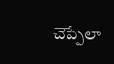చెప్పేలా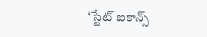‘స్టేట్ ఐకాన్స్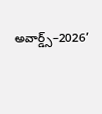అవార్డ్స్–2026’